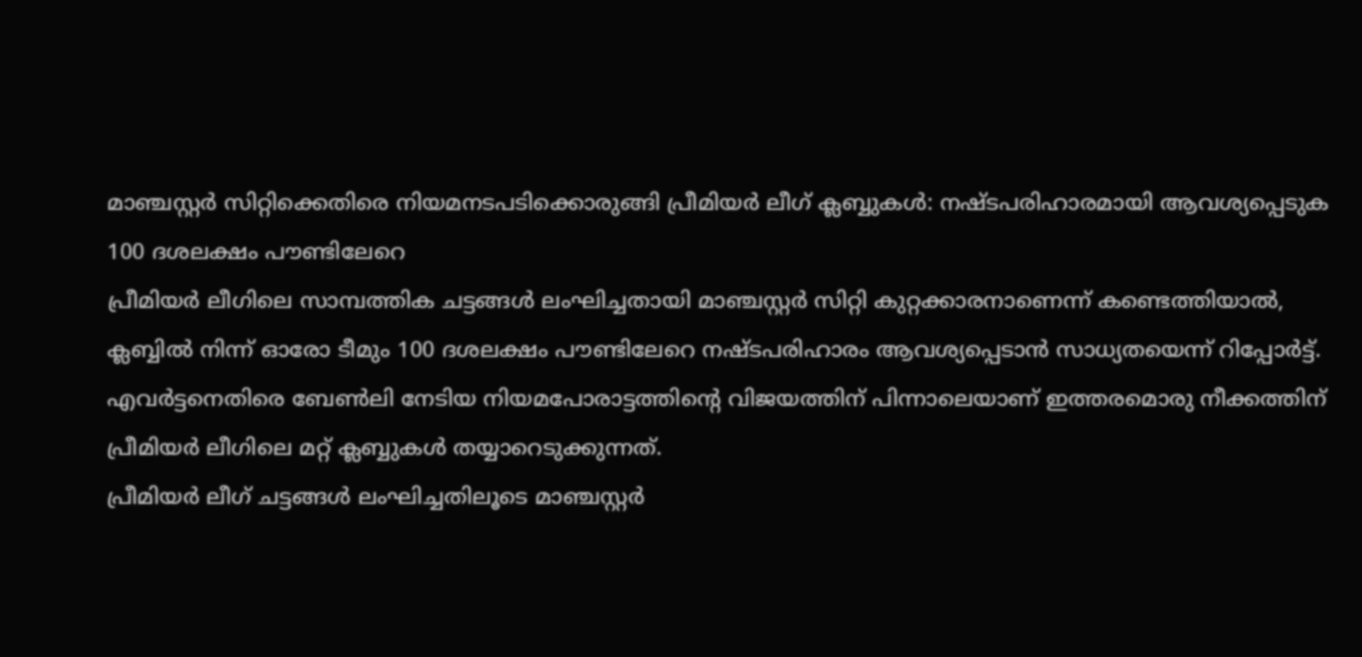മാഞ്ചസ്റ്റർ സിറ്റിക്കെതിരെ നിയമനടപടിക്കൊരുങ്ങി പ്രീമിയർ ലീഗ് ക്ലബ്ബുകൾ: നഷ്ടപരിഹാരമായി ആവശ്യപ്പെടുക 100 ദശലക്ഷം പൗണ്ടിലേറെ
പ്രീമിയർ ലീഗിലെ സാമ്പത്തിക ചട്ടങ്ങൾ ലംഘിച്ചതായി മാഞ്ചസ്റ്റർ സിറ്റി കുറ്റക്കാരനാണെന്ന് കണ്ടെത്തിയാൽ, ക്ലബ്ബിൽ നിന്ന് ഓരോ ടീമും 100 ദശലക്ഷം പൗണ്ടിലേറെ നഷ്ടപരിഹാരം ആവശ്യപ്പെടാൻ സാധ്യതയെന്ന് റിപ്പോർട്ട്. എവർട്ടനെതിരെ ബേൺലി നേടിയ നിയമപോരാട്ടത്തിന്റെ വിജയത്തിന് പിന്നാലെയാണ് ഇത്തരമൊരു നീക്കത്തിന് പ്രീമിയർ ലീഗിലെ മറ്റ് ക്ലബ്ബുകൾ തയ്യാറെടുക്കുന്നത്.
പ്രീമിയർ ലീഗ് ചട്ടങ്ങൾ ലംഘിച്ചതിലൂടെ മാഞ്ചസ്റ്റർ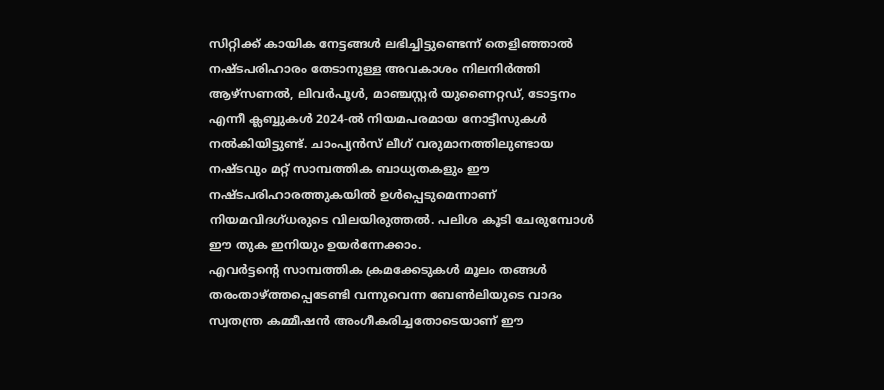സിറ്റിക്ക് കായിക നേട്ടങ്ങൾ ലഭിച്ചിട്ടുണ്ടെന്ന് തെളിഞ്ഞാൽ നഷ്ടപരിഹാരം തേടാനുള്ള അവകാശം നിലനിർത്തി ആഴ്സണൽ, ലിവർപൂൾ, മാഞ്ചസ്റ്റർ യുണൈറ്റഡ്, ടോട്ടനം എന്നീ ക്ലബ്ബുകൾ 2024-ൽ നിയമപരമായ നോട്ടീസുകൾ നൽകിയിട്ടുണ്ട്. ചാംപ്യൻസ് ലീഗ് വരുമാനത്തിലുണ്ടായ നഷ്ടവും മറ്റ് സാമ്പത്തിക ബാധ്യതകളും ഈ നഷ്ടപരിഹാരത്തുകയിൽ ഉൾപ്പെടുമെന്നാണ് നിയമവിദഗ്ധരുടെ വിലയിരുത്തൽ. പലിശ കൂടി ചേരുമ്പോൾ ഈ തുക ഇനിയും ഉയർന്നേക്കാം.
എവർട്ടന്റെ സാമ്പത്തിക ക്രമക്കേടുകൾ മൂലം തങ്ങൾ തരംതാഴ്ത്തപ്പെടേണ്ടി വന്നുവെന്ന ബേൺലിയുടെ വാദം സ്വതന്ത്ര കമ്മീഷൻ അംഗീകരിച്ചതോടെയാണ് ഈ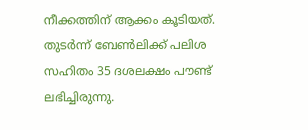നീക്കത്തിന് ആക്കം കൂടിയത്. തുടർന്ന് ബേൺലിക്ക് പലിശ സഹിതം 35 ദശലക്ഷം പൗണ്ട് ലഭിച്ചിരുന്നു.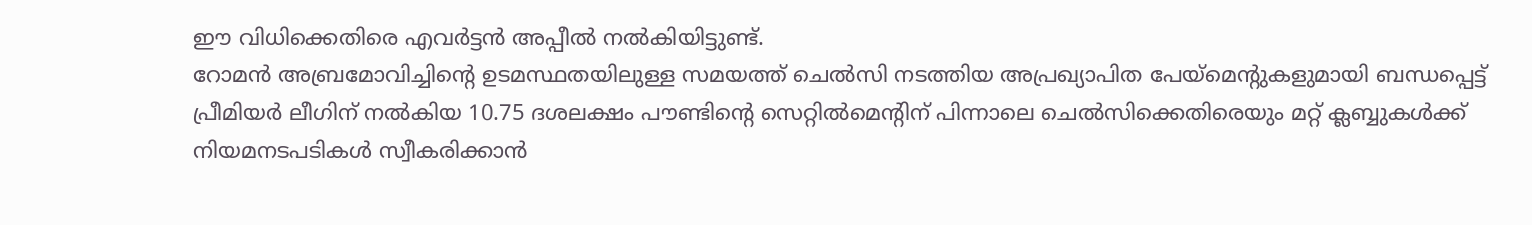ഈ വിധിക്കെതിരെ എവർട്ടൻ അപ്പീൽ നൽകിയിട്ടുണ്ട്.
റോമൻ അബ്രമോവിച്ചിന്റെ ഉടമസ്ഥതയിലുള്ള സമയത്ത് ചെൽസി നടത്തിയ അപ്രഖ്യാപിത പേയ്മെന്റുകളുമായി ബന്ധപ്പെട്ട് പ്രീമിയർ ലീഗിന് നൽകിയ 10.75 ദശലക്ഷം പൗണ്ടിന്റെ സെറ്റിൽമെന്റിന് പിന്നാലെ ചെൽസിക്കെതിരെയും മറ്റ് ക്ലബ്ബുകൾക്ക് നിയമനടപടികൾ സ്വീകരിക്കാൻ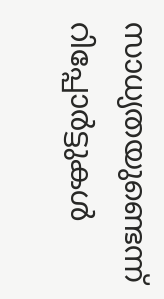സാധ്യതയുണ്ടെന്ന് റിപ്പോർട്ടുകൾ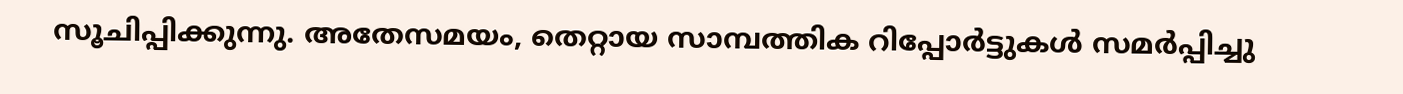സൂചിപ്പിക്കുന്നു. അതേസമയം, തെറ്റായ സാമ്പത്തിക റിപ്പോർട്ടുകൾ സമർപ്പിച്ചു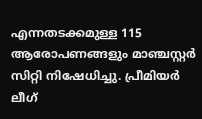എന്നതടക്കമുള്ള 115 ആരോപണങ്ങളും മാഞ്ചസ്റ്റർ സിറ്റി നിഷേധിച്ചു. പ്രീമിയർ ലീഗ്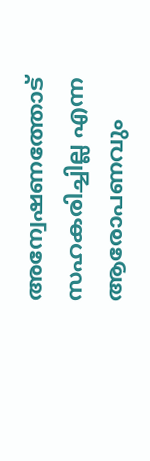അന്വേഷണത്തോട് സഹകരിച്ചില്ല എന്ന ആരോപണവും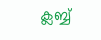ക്ലബ്ബ്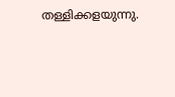തള്ളിക്കളയുന്നു.